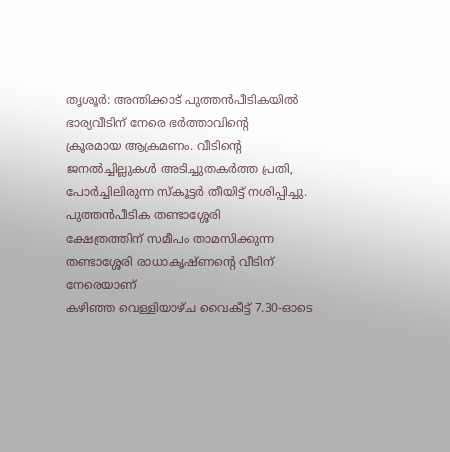തൃശൂർ: അന്തിക്കാട് പുത്തൻപീടികയിൽ ഭാര്യവീടിന് നേരെ ഭർത്താവിന്റെ
ക്രൂരമായ ആക്രമണം. വീടിന്റെ ജനൽച്ചില്ലുകൾ അടിച്ചുതകർത്ത പ്രതി, പോർച്ചിലിരുന്ന സ്കൂട്ടർ തീയിട്ട് നശിപ്പിച്ചു. പുത്തൻപീടിക തണ്ടാശ്ശേരി
ക്ഷേത്രത്തിന് സമീപം താമസിക്കുന്ന തണ്ടാശ്ശേരി രാധാകൃഷ്ണന്റെ വീടിന് നേരെയാണ്
കഴിഞ്ഞ വെള്ളിയാഴ്ച വൈകീട്ട് 7.30-ഓടെ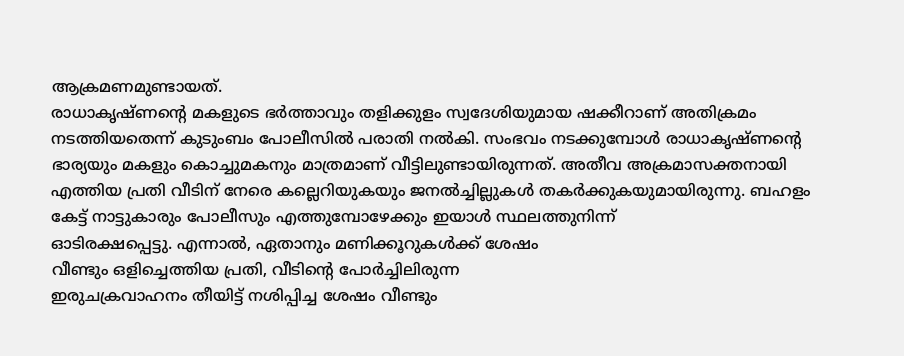ആക്രമണമുണ്ടായത്.
രാധാകൃഷ്ണന്റെ മകളുടെ ഭർത്താവും തളിക്കുളം സ്വദേശിയുമായ ഷക്കീറാണ് അതിക്രമം
നടത്തിയതെന്ന് കുടുംബം പോലീസിൽ പരാതി നൽകി. സംഭവം നടക്കുമ്പോൾ രാധാകൃഷ്ണന്റെ
ഭാര്യയും മകളും കൊച്ചുമകനും മാത്രമാണ് വീട്ടിലുണ്ടായിരുന്നത്. അതീവ അക്രമാസക്തനായി
എത്തിയ പ്രതി വീടിന് നേരെ കല്ലെറിയുകയും ജനൽച്ചില്ലുകൾ തകർക്കുകയുമായിരുന്നു. ബഹളം
കേട്ട് നാട്ടുകാരും പോലീസും എത്തുമ്പോഴേക്കും ഇയാൾ സ്ഥലത്തുനിന്ന്
ഓടിരക്ഷപ്പെട്ടു. എന്നാൽ, ഏതാനും മണിക്കൂറുകൾക്ക് ശേഷം
വീണ്ടും ഒളിച്ചെത്തിയ പ്രതി, വീടിന്റെ പോർച്ചിലിരുന്ന
ഇരുചക്രവാഹനം തീയിട്ട് നശിപ്പിച്ച ശേഷം വീണ്ടും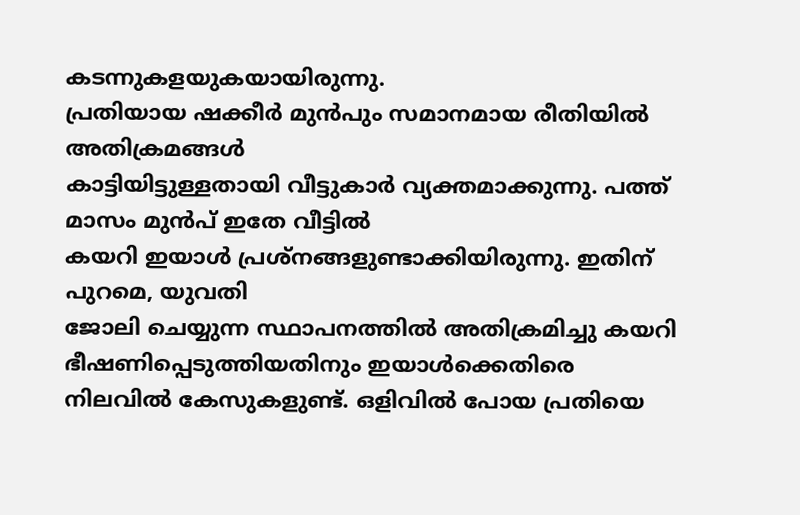കടന്നുകളയുകയായിരുന്നു.
പ്രതിയായ ഷക്കീർ മുൻപും സമാനമായ രീതിയിൽ അതിക്രമങ്ങൾ
കാട്ടിയിട്ടുള്ളതായി വീട്ടുകാർ വ്യക്തമാക്കുന്നു. പത്ത് മാസം മുൻപ് ഇതേ വീട്ടിൽ
കയറി ഇയാൾ പ്രശ്നങ്ങളുണ്ടാക്കിയിരുന്നു. ഇതിന് പുറമെ, യുവതി
ജോലി ചെയ്യുന്ന സ്ഥാപനത്തിൽ അതിക്രമിച്ചു കയറി ഭീഷണിപ്പെടുത്തിയതിനും ഇയാൾക്കെതിരെ
നിലവിൽ കേസുകളുണ്ട്. ഒളിവിൽ പോയ പ്രതിയെ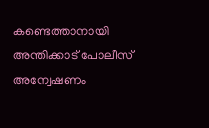കണ്ടെത്താനായി അന്തിക്കാട് പോലീസ്
അന്വേഷണം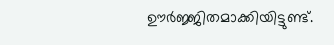ഊർജ്ജിതമാക്കിയിട്ടുണ്ട്.